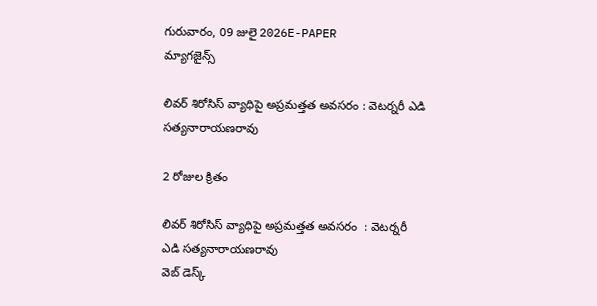గురువారం, 09 జులై 2026E-PAPER
మ్యాగజైన్స్

లివర్ శిరోసిస్ వ్యాధిపై అప్రమత్తత అవసరం : వెటర్నరీ ఎడి సత్యనారాయణరావు

2 రోజుల క్రితం

లివర్ శిరోసిస్ వ్యాధిపై అప్రమత్తత అవసరం  : వెటర్నరీ ఎడి సత్యనారాయణరావు
వెబ్ డెస్క్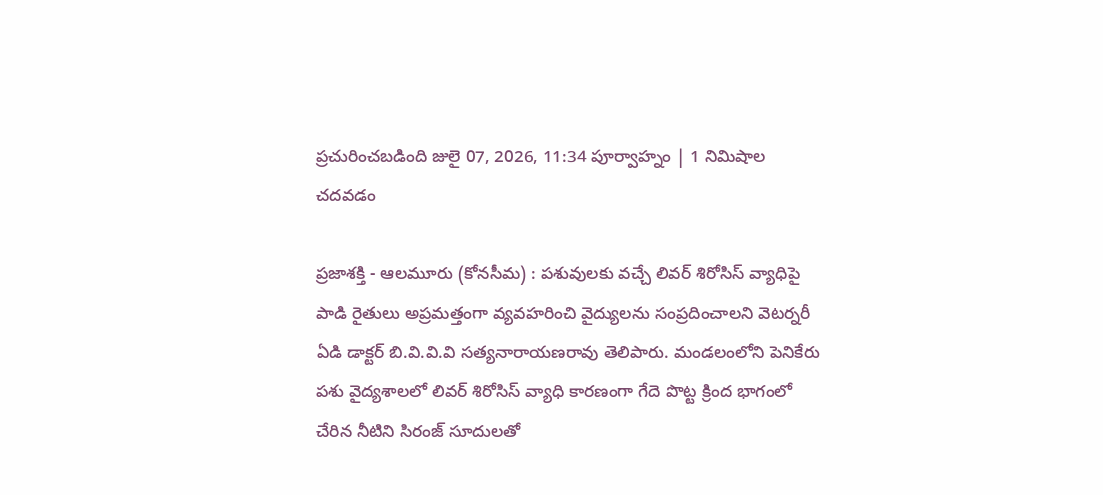ప్రచురించబడింది జులై 07, 2026, 11:34 పూర్వాహ్నం | 1 నిమిషాల చదవడం

ప్రజాశక్తి - ఆలమూరు (కోనసీమ) : పశువులకు వచ్చే లివర్ శిరోసిస్ వ్యాధిపై పాడి రైతులు అప్రమత్తంగా వ్యవహరించి వైద్యులను సంప్రదించాలని వెటర్నరీ ఏడి డాక్టర్ బి.వి.వి.వి సత్యనారాయణరావు తెలిపారు. మండలంలోని పెనికేరు పశు వైద్యశాలలో లివర్ శిరోసిస్ వ్యాధి కారణంగా గేదె పొట్ట క్రింద భాగంలో చేరిన నీటిని సిరంజ్ సూదులతో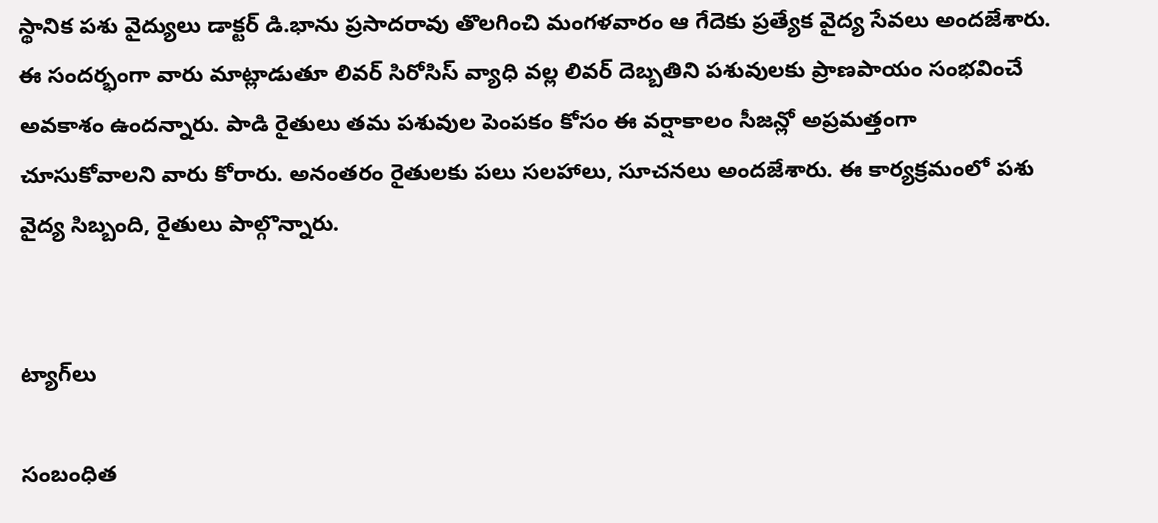స్థానిక పశు వైద్యులు డాక్టర్ డి.భాను ప్రసాదరావు తొలగించి మంగళవారం ఆ గేదెకు ప్రత్యేక వైద్య సేవలు అందజేశారు. ఈ సందర్భంగా వారు మాట్లాడుతూ లివర్ సిరోసిస్ వ్యాధి వల్ల లివర్ దెబ్బతిని పశువులకు ప్రాణపాయం సంభవించే అవకాశం ఉందన్నారు. పాడి రైతులు తమ పశువుల పెంపకం కోసం ఈ వర్షాకాలం సీజన్లో అప్రమత్తంగా చూసుకోవాలని వారు కోరారు. అనంతరం రైతులకు పలు సలహాలు, సూచనలు అందజేశారు. ఈ కార్యక్రమంలో పశు వైద్య సిబ్బంది, రైతులు పాల్గొన్నారు.


ట్యాగ్‌లు

సంబంధిత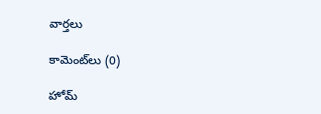వార్తలు

కామెంట్‌లు (0)

హోమ్